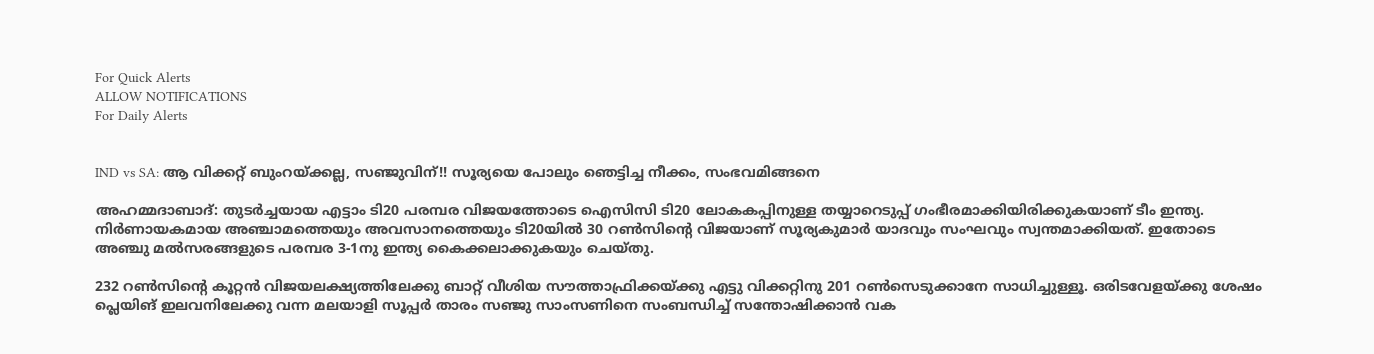For Quick Alerts
ALLOW NOTIFICATIONS
For Daily Alerts


IND vs SA: ആ വിക്കറ്റ് ബുംറയ്ക്കല്ല, സഞ്ജുവിന്!! സൂര്യയെ പോലും ഞെട്ടിച്ച നീക്കം, സംഭവമിങ്ങനെ

അഹമ്മദാബാദ്: തുടര്‍ച്ചയായ എട്ടാം ടി20 പരമ്പര വിജയത്തോടെ ഐസിസി ടി20 ലോകകപ്പിനുള്ള തയ്യാറെടുപ്പ് ഗംഭീരമാക്കിയിരിക്കുകയാണ് ടീം ഇന്ത്യ. നിര്‍ണായകമായ അഞ്ചാമത്തെയും അവസാനത്തെയും ടി20യില്‍ 30 റണ്‍സിന്റെ വിജയാണ് സൂര്യകുമാര്‍ യാദവും സംഘവും സ്വന്തമാക്കിയത്. ഇതോടെ അഞ്ചു മല്‍സരങ്ങളുടെ പരമ്പര 3-1നു ഇന്ത്യ കൈക്കലാക്കുകയും ചെയ്തു.

232 റണ്‍സിന്റെ കൂറ്റന്‍ വിജയലക്ഷ്യത്തിലേക്കു ബാറ്റ് വീശിയ സൗത്താഫ്രിക്കയ്ക്കു എട്ടു വിക്കറ്റിനു 201 റണ്‍സെടുക്കാനേ സാധിച്ചുള്ളൂ. ഒരിടവേളയ്ക്കു ശേഷം പ്ലെയിങ് ഇലവനിലേക്കു വന്ന മലയാളി സൂപ്പര്‍ താരം സഞ്ജു സാംസണിനെ സംബന്ധിച്ച് സന്തോഷിക്കാന്‍ വക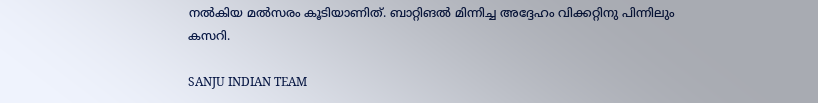നല്‍കിയ മല്‍സരം കൂടിയാണിത്. ബാറ്റിങല്‍ മിന്നിച്ച അദ്ദേഹം വിക്കറ്റിനു പിന്നിലും കസറി.

SANJU INDIAN TEAM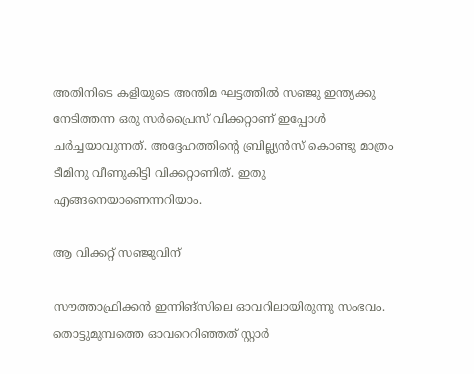അതിനിടെ കളിയുടെ അന്തിമ ഘട്ടത്തില്‍ സഞ്ജു ഇന്ത്യക്കു നേടിത്തന്ന ഒരു സര്‍പ്രൈസ് വിക്കറ്റാണ് ഇപ്പോള്‍ ചര്‍ച്ചയാവുന്നത്. അദ്ദേഹത്തിന്റെ ബ്രില്ല്യന്‍സ് കൊണ്ടു മാത്രം ടീമിനു വീണുകിട്ടി വിക്കറ്റാണിത്. ഇതു എങ്ങനെയാണെന്നറിയാം.

ആ വിക്കറ്റ് സഞ്ജുവിന്

സൗത്താഫ്രിക്കന്‍ ഇന്നിങ്‌സിലെ ഓവറിലായിരുന്നു സംഭവം. തൊട്ടുമുമ്പത്തെ ഓവറെറിഞ്ഞത് സ്റ്റാര്‍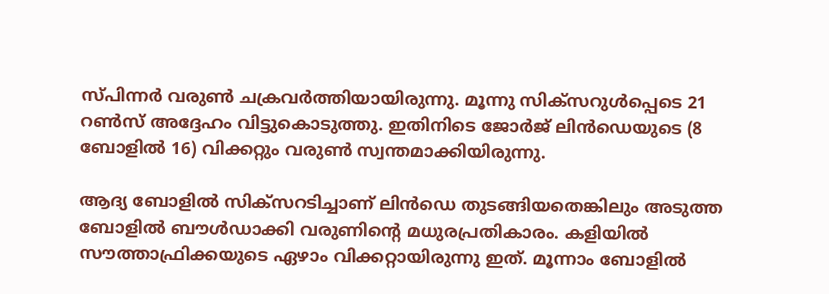സ്പിന്നര്‍ വരുണ്‍ ചക്രവര്‍ത്തിയായിരുന്നു. മൂന്നു സിക്‌സറുള്‍പ്പെടെ 21 റണ്‍സ് അദ്ദേഹം വിട്ടുകൊടുത്തു. ഇതിനിടെ ജോര്‍ജ് ലിന്‍ഡെയുടെ (8 ബോളില്‍ 16) വിക്കറ്റും വരുണ്‍ സ്വന്തമാക്കിയിരുന്നു.

ആദ്യ ബോളില്‍ സിക്‌സറടിച്ചാണ് ലിന്‍ഡെ തുടങ്ങിയതെങ്കിലും അടുത്ത ബോളില്‍ ബൗള്‍ഡാക്കി വരുണിന്റെ മധുരപ്രതികാരം. കളിയില്‍ സൗത്താഫ്രിക്കയുടെ ഏഴാം വിക്കറ്റായിരുന്നു ഇത്. മൂന്നാം ബോളില്‍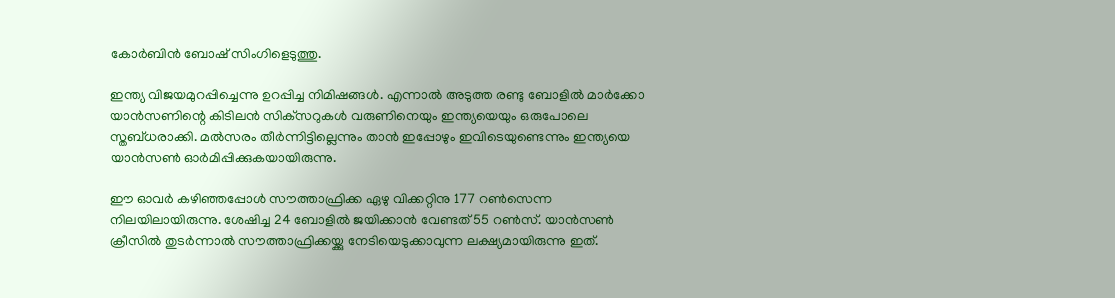കോര്‍ബിന്‍ ബോഷ് സിംഗിളെടുത്തു.

ഇന്ത്യ വിജയമുറപ്പിച്ചെന്നു ഉറപ്പിച്ച നിമിഷങ്ങള്‍. എന്നാല്‍ അടുത്ത രണ്ടു ബോളില്‍ മാര്‍ക്കോ യാന്‍സണിന്റെ കിടിലന്‍ സിക്‌സറുകള്‍ വരുണിനെയും ഇന്ത്യയെയും ഒരുപോലെ സ്തബ്ധരാക്കി. മല്‍സരം തീര്‍ന്നിട്ടില്ലെന്നും താന്‍ ഇപ്പോഴും ഇവിടെയുണ്ടെന്നും ഇന്ത്യയെ യാന്‍സണ്‍ ഓര്‍മിപ്പിക്കുകയായിരുന്നു.

ഈ ഓവര്‍ കഴിഞ്ഞപ്പോള്‍ സൗത്താഫ്രിക്ക ഏഴു വിക്കറ്റിനു 177 റണ്‍സെന്ന നിലയിലായിരുന്നു. ശേഷിച്ച 24 ബോളില്‍ ജയിക്കാന്‍ വേണ്ടത് 55 റണ്‍സ്. യാന്‍സണ്‍ ക്രീസില്‍ തുടര്‍ന്നാല്‍ സൗത്താഫ്രിക്കയ്ക്കു നേടിയെടുക്കാവുന്ന ലക്ഷ്യമായിരുന്നു ഇത്.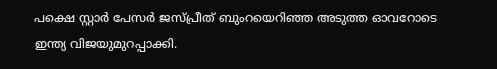പക്ഷെ സ്റ്റാര്‍ പേസര്‍ ജസ്പ്രീത് ബുംറയെറിഞ്ഞ അടുത്ത ഓവറോടെ ഇന്ത്യ വിജയുമുറപ്പാക്കി.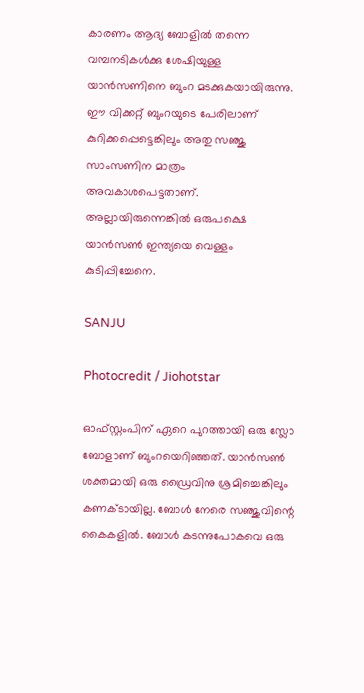കാരണം ആദ്യ ബോളില്‍ തന്നെ വമ്പനടികള്‍ക്കു ശേഷിയുള്ള യാന്‍സണിനെ ബുംറ മടക്കുകയായിരുന്നു. ഈ വിക്കറ്റ് ബുംറയുടെ പേരിലാണ് കുറിക്കപ്പെട്ടെങ്കിലും അതു സഞ്ജു സാംസണിന മാത്രം അവകാശപെട്ടതാണ്. അല്ലായിരുന്നെങ്കില്‍ ഒരുപക്ഷെ യാന്‍സണ്‍ ഇന്ത്യയെ വെള്ളം കുടിപ്പിച്ചേനെ.

SANJU

Photocredit / Jiohotstar

ഓഫ്സ്റ്റംപിന് ഏറെ പുറത്തായി ഒരു സ്ലോ ബോളാണ് ബുംറയെറിഞ്ഞത്. യാന്‍സണ്‍ ശക്തമായി ഒരു ഡ്രൈവിനു ശ്രമിച്ചെങ്കിലും കണക്ടായില്ല. ബോള്‍ നേരെ സഞ്ജുവിന്റെ കൈകളില്‍. ബോള്‍ കടന്നുപോകവെ ഒരു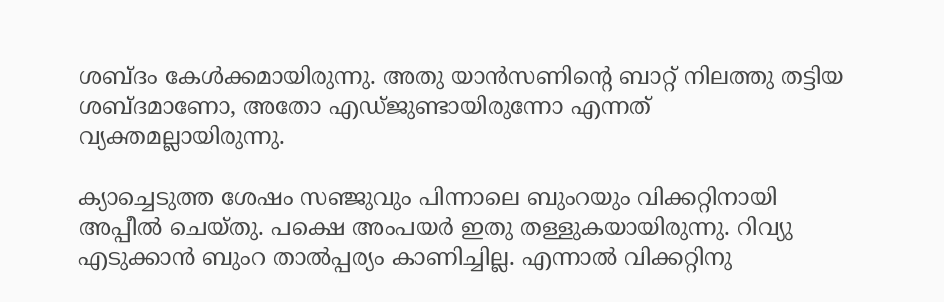ശബ്ദം കേള്‍ക്കമായിരുന്നു. അതു യാന്‍സണിന്റെ ബാറ്റ് നിലത്തു തട്ടിയ ശബ്ദമാണോ, അതോ എഡ്ജുണ്ടായിരുന്നോ എന്നത് വ്യക്തമല്ലായിരുന്നു.

ക്യാച്ചെടുത്ത ശേഷം സഞ്ജുവും പിന്നാലെ ബുംറയും വിക്കറ്റിനായി അപ്പീല്‍ ചെയ്തു. പക്ഷെ അംപയര്‍ ഇതു തള്ളുകയായിരുന്നു. റിവ്യു എടുക്കാന്‍ ബുംറ താല്‍പ്പര്യം കാണിച്ചില്ല. എന്നാല്‍ വിക്കറ്റിനു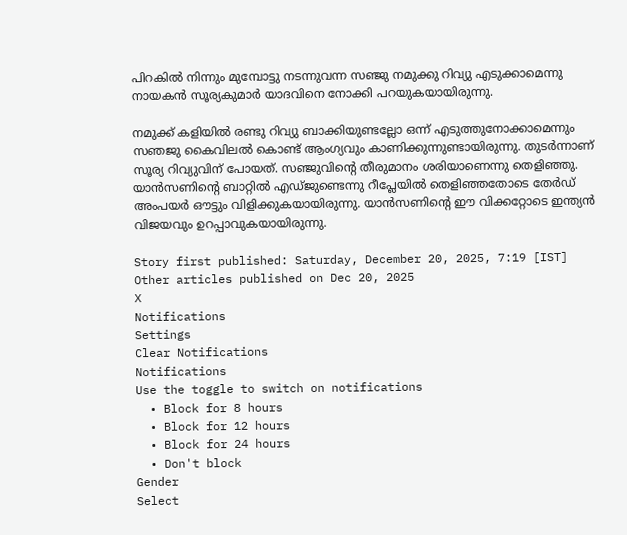പിറകില്‍ നിന്നും മുമ്പോട്ടു നടന്നുവന്ന സഞ്ജു നമുക്കു റിവ്യു എടുക്കാമെന്നു നായകന്‍ സൂര്യകുമാര്‍ യാദവിനെ നോക്കി പറയുകയായിരുന്നു.

നമുക്ക് കളിയില്‍ രണ്ടു റിവ്യു ബാക്കിയുണ്ടല്ലോ ഒന്ന് എടുത്തുനോക്കാമെന്നും സഞജു കൈവിലല്‍ കൊണ്ട് ആംഗ്യവും കാണിക്കുന്നുണ്ടായിരുന്നു. തുടര്‍ന്നാണ് സൂര്യ റിവ്യുവിന് പോയത്. സഞ്ജുവിന്റെ തീരുമാനം ശരിയാണെന്നു തെളിഞ്ഞു. യാന്‍സണിന്റെ ബാറ്റില്‍ എഡ്ജുണ്ടെന്നു റീപ്ലേയില്‍ തെളിഞ്ഞതോടെ തേര്‍ഡ് അംപയര്‍ ഔട്ടും വിളിക്കുകയായിരുന്നു. യാന്‍സണിന്റെ ഈ വിക്കറ്റോടെ ഇന്ത്യന്‍ വിജയവും ഉറപ്പാവുകയായിരുന്നു.

Story first published: Saturday, December 20, 2025, 7:19 [IST]
Other articles published on Dec 20, 2025
X
Notifications
Settings
Clear Notifications
Notifications
Use the toggle to switch on notifications
  • Block for 8 hours
  • Block for 12 hours
  • Block for 24 hours
  • Don't block
Gender
Select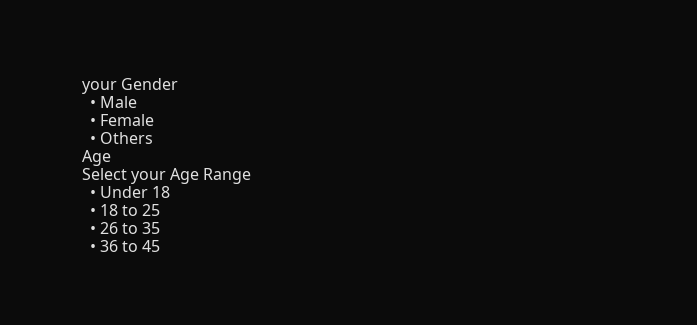your Gender
  • Male
  • Female
  • Others
Age
Select your Age Range
  • Under 18
  • 18 to 25
  • 26 to 35
  • 36 to 45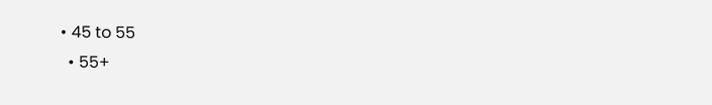• 45 to 55
  • 55+